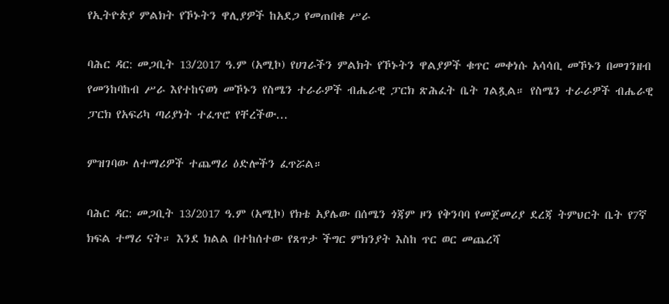የኢትዮጵያ ምልክት የኾኑትን ዋሊያዎች ከአደጋ የመጠበቁ ሥራ

ባሕር ዳር: መጋቢት 13/2017 ዓ.ም (አሚኮ) የሀገራችን ምልክት የኾኑትን ዋልያዎች ቁጥር መቀነሱ አሳሳቢ መኾኑን በመገንዘብ የመንከባከብ ሥራ እየተከናወነ መኾኑን የስሜን ተራራዎች ብሔራዊ ፓርክ ጽሕፈት ቤት ገልጿል። የስሜን ተራራዎች ብሔራዊ ፓርክ የአፍሪካ ጣሪያነት ተፈጥሮ የቸረችው...

ምዝገባው ለተማሪዎች ተጨማሪ ዕድሎችን ፈጥሯል።

ባሕር ዳር: መጋቢት 13/2017 ዓ.ም (አሚኮ) የክቴ አያሌው በሰሜን ጎጃም ዞን የቅንባባ የመጀመሪያ ደረጃ ትምህርት ቤት የ7ኛ ክፍል ተማሪ ናት። እንደ ክልል በተከሰተው የጸጥታ ችግር ምክንያት እስከ ጥር ወር መጨረሻ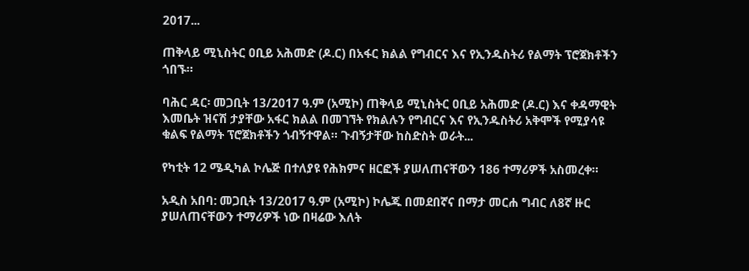2017...

ጠቅላይ ሚኒስትር ዐቢይ አሕመድ (ዶ.ር) በአፋር ክልል የግብርና እና የኢንዱስትሪ የልማት ፕሮጀክቶችን ጎበኙ።

ባሕር ዳር፡ መጋቢት 13/2017 ዓ.ም (አሚኮ) ጠቅላይ ሚኒስትር ዐቢይ አሕመድ (ዶ.ር) እና ቀዳማዊት እመቤት ዝናሽ ታያቸው አፋር ክልል በመገኘት የክልሉን የግብርና እና የኢንዱስትሪ አቅሞች የሚያሳዩ ቁልፍ የልማት ፕሮጀክቶችን ጎብኝተዋል። ጉብኝታቸው ከስድስት ወራት...

የካቲት 12 ሜዲካል ኮሌጅ በተለያዩ የሕክምና ዘርፎች ያሠለጠናቸውን 186 ተማሪዎች አስመረቀ።

አዲስ አበባ: መጋቢት 13/2017 ዓ.ም (አሚኮ) ኮሌጁ በመደበኛና በማታ መርሐ ግብር ለ8ኛ ዙር ያሠለጠናቸውን ተማሪዎች ነው በዛሬው እለት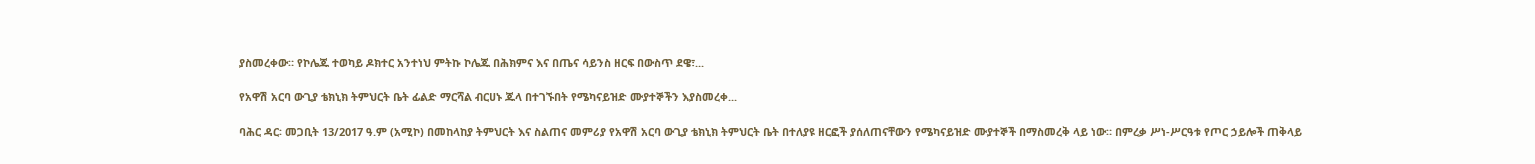ያስመረቀው። የኮሌጁ ተወካይ ዶክተር አንተነህ ምትኩ ኮሌጁ በሕክምና እና በጤና ሳይንስ ዘርፍ በውስጥ ደዌ፣...

የአዋሽ አርባ ውጊያ ቴክኒክ ትምህርት ቤት ፊልድ ማርሻል ብርሀኑ ጁላ በተገኙበት የሜካናይዝድ ሙያተኞችን እያስመረቀ...

ባሕር ዳር፡ መጋቢት 13/2017 ዓ.ም (አሚኮ) በመከላከያ ትምህርት እና ስልጠና መምሪያ የአዋሽ አርባ ውጊያ ቴክኒክ ትምህርት ቤት በተለያዩ ዘርፎች ያሰለጠናቸውን የሜካናይዝድ ሙያተኞች በማስመረቅ ላይ ነው። በምረቃ ሥነ-ሥርዓቱ የጦር ኃይሎች ጠቅላይ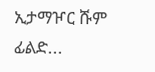ኢታማዦር ሹም ፊልድ...